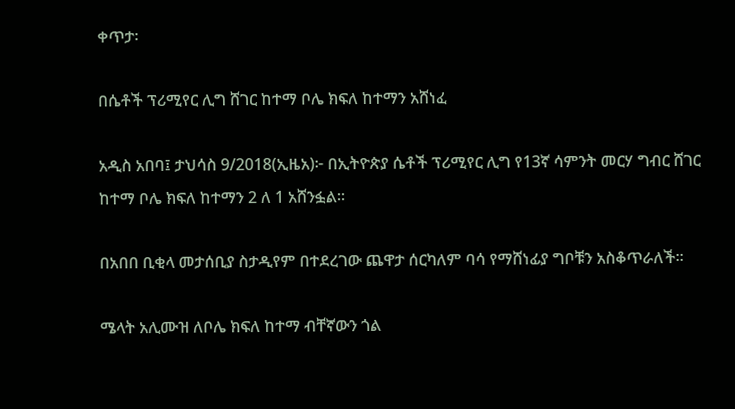ቀጥታ፡

በሴቶች ፕሪሚየር ሊግ ሸገር ከተማ ቦሌ ክፍለ ከተማን አሸነፈ

አዲስ አበባ፤ ታህሳስ 9/2018(ኢዜአ)፦ በኢትዮጵያ ሴቶች ፕሪሚየር ሊግ የ13ኛ ሳምንት መርሃ ግብር ሸገር ከተማ ቦሌ ክፍለ ከተማን 2 ለ 1 አሸንፏል።

በአበበ ቢቂላ መታሰቢያ ስታዲየም በተደረገው ጨዋታ ሰርካለም ባሳ የማሸነፊያ ግቦቹን አስቆጥራለች።

ሜላት አሊሙዝ ለቦሌ ክፍለ ከተማ ብቸኛውን ጎል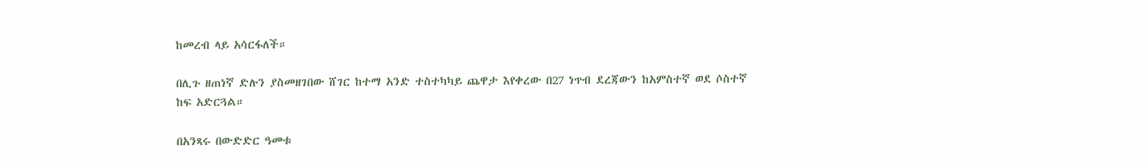ከመረብ ላይ አሳርፋለች።

በሊጉ ዘጠነኛ ድሉን ያስመዘገበው ሸገር ከተማ አንድ ተስተካካይ ጨዋታ እየቀረው በ27 ነጥብ ደረጃውን ከአምስተኛ ወደ ሶስተኛ ከፍ አድርጓል።

በአንጻሩ በውድድር ዓመቱ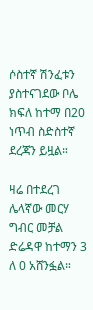ሶስተኛ ሽንፈቱን ያስተናገደው ቦሌ ክፍለ ከተማ በ20 ነጥብ ስድስተኛ ደረጃን ይዟል።

ዛሬ በተደረገ ሌላኛው መርሃ ግብር መቻል ድሬዳዋ ከተማን 3 ለ 0 አሸንፏል።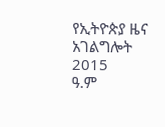የኢትዮጵያ ዜና አገልግሎት
2015
ዓ.ም